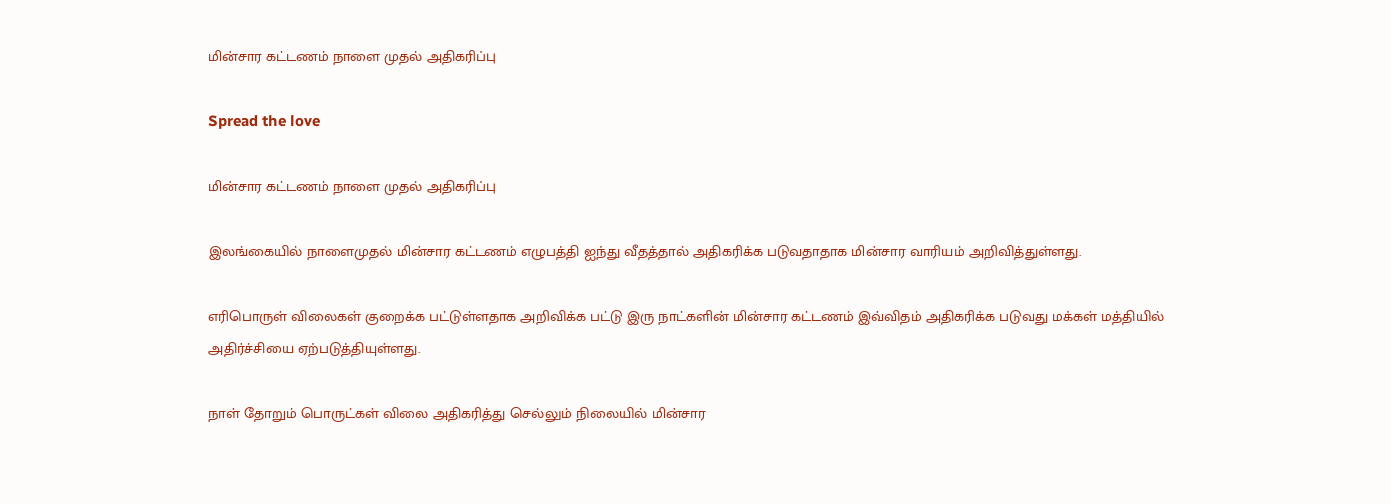மின்சார கட்டணம் நாளை முதல் அதிகரிப்பு

Spread the love

மின்சார கட்டணம் நாளை முதல் அதிகரிப்பு

இலங்கையில் நாளைமுதல் மின்சார கட்டணம் எழுபத்தி ஐந்து வீதத்தால் அதிகரிக்க படுவதாதாக மின்சார வாரியம் அறிவித்துள்ளது.

எரிபொருள் விலைகள் குறைக்க பட்டுள்ளதாக அறிவிக்க பட்டு இரு நாட்களின் மின்சார கட்டணம் இவ்விதம் அதிகரிக்க படுவது மக்கள் மத்தியில் அதிர்ச்சியை ஏற்படுத்தியுள்ளது.

நாள் தோறும் பொருட்கள் விலை அதிகரித்து செல்லும் நிலையில் மின்சார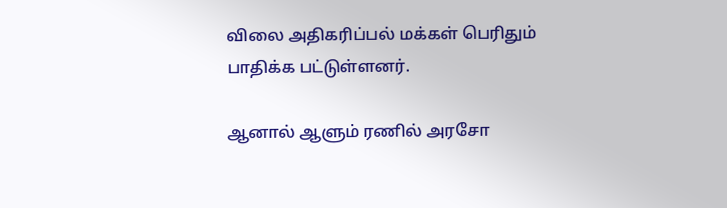விலை அதிகரிப்பல் மக்கள் பெரிதும் பாதிக்க பட்டுள்ளனர்.

ஆனால் ஆளும் ரணில் அரசோ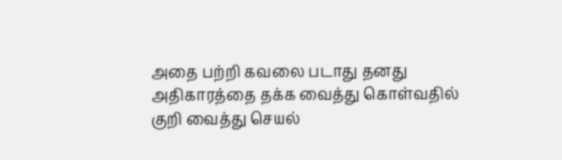அதை பற்றி கவலை படாது தனது அதிகாரத்தை தக்க வைத்து கொள்வதில் குறி வைத்து செயல்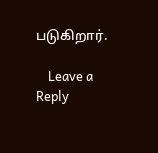படுகிறார்.

    Leave a Reply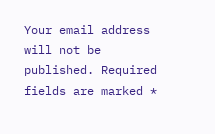Your email address will not be published. Required fields are marked *